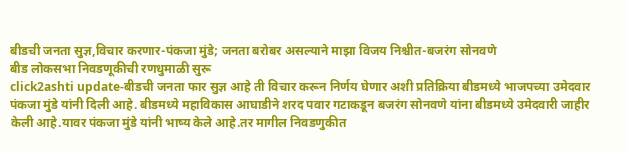बीडची जनता सुज्ञ,विचार करणार-पंकजा मुंडे; जनता बरोबर असल्याने माझा विजय निश्चीत-बजरंग सोनवणे
बीड लोकसभा निवडणूकीची रणधुमाळी सुरू
click2ashti update-बीडची जनता फार सुज्ञ आहे ती विचार करून निर्णय घेणार अशी प्रतिक्रिया बीडमध्ये भाजपच्या उमेदवार पंकजा मुंडे यांनी दिली आहे. बीडमध्ये महाविकास आघाडीने शरद पवार गटाकडून बजरंग सोनवणे यांना बीडमध्ये उमेदवारी जाहीर केली आहे.यावर पंकजा मुंडे यांनी भाष्य केले आहे.तर मागील निवडणुकीत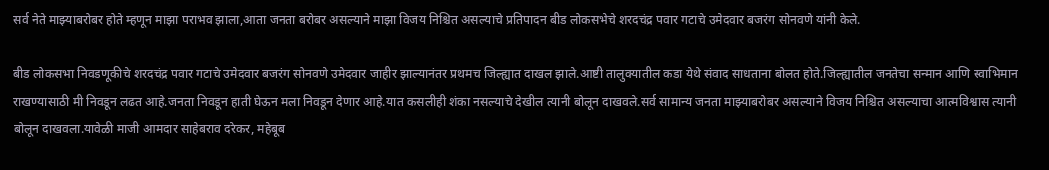सर्व नेते माझ्याबरोबर होते म्हणून माझा पराभव झाला,आता जनता बरोबर असल्याने माझा विजय निश्चित असल्याचे प्रतिपादन बीड लोकसभेचे शरदचंद्र पवार गटाचे उमेदवार बजरंग सोनवणे यांनी केले.

बीड लोकसभा निवडणूकीचे शरदचंद्र पवार गटाचे उमेदवार बजरंग सोनवणे उमेदवार जाहीर झाल्यानंतर प्रथमच जिल्ह्यात दाखल झाले.आष्टी तालुक्यातील कडा येथे संवाद साधताना बोलत होते.जिल्ह्यातील जनतेचा सन्मान आणि स्वाभिमान राखण्यासाठी मी निवडून लढत आहे.जनता निवडून हाती घेऊन मला निवडून देणार आहे.यात कसलीही शंका नसल्याचे देखील त्यानी बोलून दाखवले.सर्व सामान्य जनता माझ्याबरोबर असल्याने विजय निश्चित असल्याचा आत्मविश्वास त्यानी बोलून दाखवला.यावेळी माजी आमदार साहेबराव दरेकर, महेबूब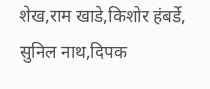शेख,राम खाडे,किशोर हंबर्डे, सुनिल नाथ,दिपक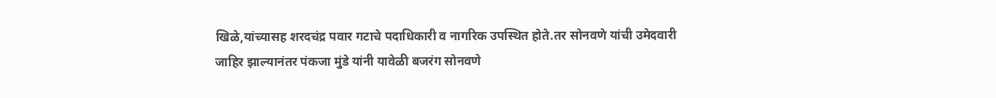खिळे,यांच्यासह शरदचंद्र पवार गटाचे पदाधिकारी व नागरिक उपस्थित होते.तर सोनवणे यांची उमेदवारी जाहिर झाल्यानंतर पंकजा मुंडे यांनी यावेळी बजरंग सोनवणे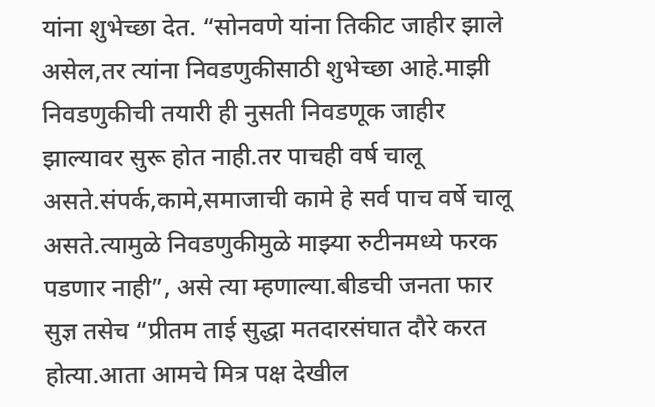यांना शुभेच्छा देत. “सोनवणे यांना तिकीट जाहीर झाले असेल,तर त्यांना निवडणुकीसाठी शुभेच्छा आहे.माझी निवडणुकीची तयारी ही नुसती निवडणूक जाहीर झाल्यावर सुरू होत नाही.तर पाचही वर्ष चालू असते.संपर्क,कामे,समाजाची कामे हे सर्व पाच वर्षे चालू असते.त्यामुळे निवडणुकीमुळे माझ्या रुटीनमध्ये फरक पडणार नाही”, असे त्या म्हणाल्या.बीडची जनता फार सुज्ञ तसेच “प्रीतम ताई सुद्धा मतदारसंघात दौरे करत होत्या.आता आमचे मित्र पक्ष देखील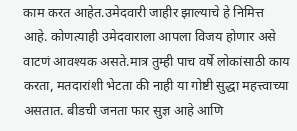काम करत आहेत.उमेदवारी जाहीर झाल्याचे हे निमित्त आहे. कोणत्याही उमेदवाराला आपला विजय होणार असे वाटणं आवश्यक असते.मात्र तुम्ही पाच वर्षे लोकांसाठी काय करता, मतदारांशी भेटता की नाही या गोष्टी सुद्धा महत्त्वाच्या असतात. बीडची जनता फार सुज्ञ आहे आणि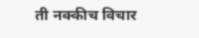ती नक्कीच विचार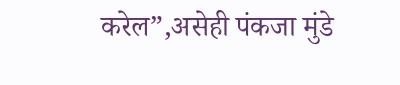करेल”,असेही पंकजा मुंडे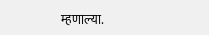म्हणाल्या.